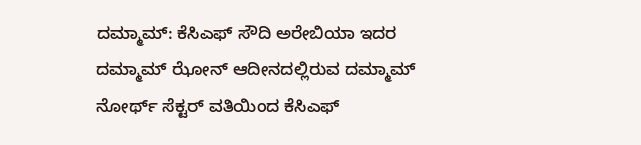ದಮ್ಮಾಮ್: ಕೆಸಿಎಫ್ ಸೌದಿ ಅರೇಬಿಯಾ ಇದರ ದಮ್ಮಾಮ್ ಝೋನ್ ಆದೀನದಲ್ಲಿರುವ ದಮ್ಮಾಮ್ ನೋರ್ಥ್ ಸೆಕ್ಟರ್ ವತಿಯಿಂದ ಕೆಸಿಎಫ್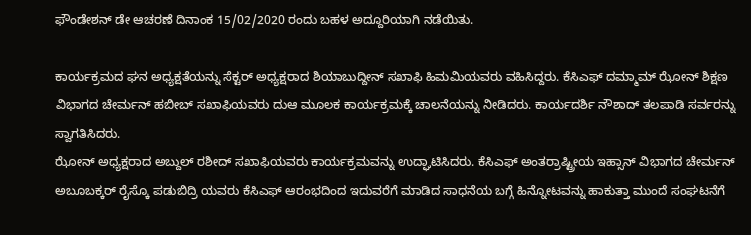ಫೌಂಡೇಶನ್ ಡೇ ಆಚರಣೆ ದಿನಾಂಕ 15/02/2020 ರಂದು ಬಹಳ ಅದ್ದೂರಿಯಾಗಿ ನಡೆಯಿತು.

ಕಾರ್ಯಕ್ರಮದ ಘನ ಅಧ್ಯಕ್ಷತೆಯನ್ನು ಸೆಕ್ಟರ್ ಅಧ್ಯಕ್ಷರಾದ ಶಿಯಾಬುದ್ದೀನ್ ಸಖಾಫಿ ಹಿಮಮಿಯವರು ವಹಿಸಿದ್ದರು. ಕೆಸಿಎಫ್ ದಮ್ಮಾಮ್ ಝೋನ್ ಶಿಕ್ಷಣ ವಿಭಾಗದ ಚೇರ್ಮನ್ ಹಬೀಬ್ ಸಖಾಫಿಯವರು ದುಆ ಮೂಲಕ ಕಾರ್ಯಕ್ರಮಕ್ಕೆ ಚಾಲನೆಯನ್ನು ನೀಡಿದರು. ಕಾರ್ಯದರ್ಶಿ ನೌಶಾದ್ ತಲಪಾಡಿ ಸರ್ವರನ್ನು ಸ್ವಾಗತಿಸಿದರು.
ಝೋನ್ ಅಧ್ಯಕ್ಷರಾದ ಅಬ್ದುಲ್ ರಶೀದ್ ಸಖಾಫಿಯವರು ಕಾರ್ಯಕ್ರಮವನ್ನು ಉದ್ಘಾಟಿಸಿದರು. ಕೆಸಿಎಫ್ ಅಂತರ್ರಾಷ್ಟ್ರೀಯ ಇಹ್ಸಾನ್ ವಿಭಾಗದ ಚೇರ್ಮನ್ ಅಬೂಬಕ್ಕರ್ ರೈಸ್ಕೊ ಪಡುಬಿದ್ರಿ ಯವರು ಕೆಸಿಎಫ್ ಆರಂಭದಿಂದ ಇದುವರೆಗೆ ಮಾಡಿದ ಸಾಧನೆಯ ಬಗ್ಗೆ ಹಿನ್ನೋಟವನ್ನು ಹಾಕುತ್ತಾ ಮುಂದೆ ಸಂಘಟನೆಗೆ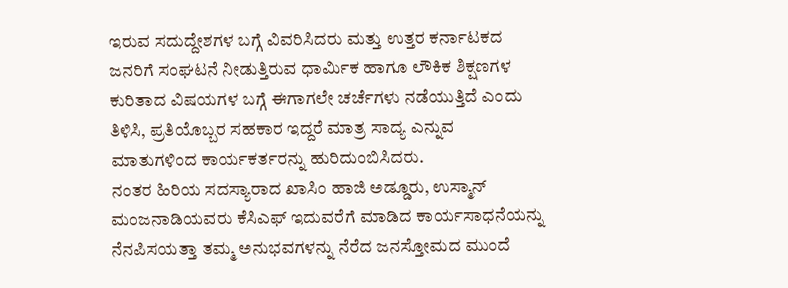ಇರುವ ಸದುದ್ದೇಶಗಳ ಬಗ್ಗೆ ವಿವರಿಸಿದರು ಮತ್ತು ಉತ್ತರ ಕರ್ನಾಟಕದ ಜನರಿಗೆ ಸಂಘಟನೆ ನೀಡುತ್ತಿರುವ ಧಾರ್ಮಿಕ ಹಾಗೂ ಲೌಕಿಕ ಶಿಕ್ಷಣಗಳ ಕುರಿತಾದ ವಿಷಯಗಳ ಬಗ್ಗೆ ಈಗಾಗಲೇ ಚರ್ಚೆಗಳು ನಡೆಯುತ್ತಿದೆ ಎಂದು ತಿಳಿಸಿ, ಪ್ರತಿಯೊಬ್ಬರ ಸಹಕಾರ ಇದ್ದರೆ ಮಾತ್ರ ಸಾದ್ಯ ಎನ್ನುವ ಮಾತುಗಳಿಂದ ಕಾರ್ಯಕರ್ತರನ್ನು ಹುರಿದುಂಬಿಸಿದರು.
ನಂತರ ಹಿರಿಯ ಸದಸ್ಯಾರಾದ ಖಾಸಿಂ ಹಾಜಿ ಅಡ್ಡೂರು, ಉಸ್ಮಾನ್ ಮಂಜನಾಡಿಯವರು ಕೆಸಿಎಫ್ ಇದುವರೆಗೆ ಮಾಡಿದ ಕಾರ್ಯಸಾಧನೆಯನ್ನು ನೆನಪಿಸಯತ್ತಾ ತಮ್ಮ ಅನುಭವಗಳನ್ನು ನೆರೆದ ಜನಸ್ತೋಮದ ಮುಂದೆ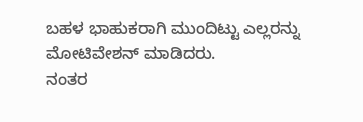ಬಹಳ ಭಾಹುಕರಾಗಿ ಮುಂದಿಟ್ಟು ಎಲ್ಲರನ್ನು ಮೋಟಿವೇಶನ್ ಮಾಡಿದರು.
ನಂತರ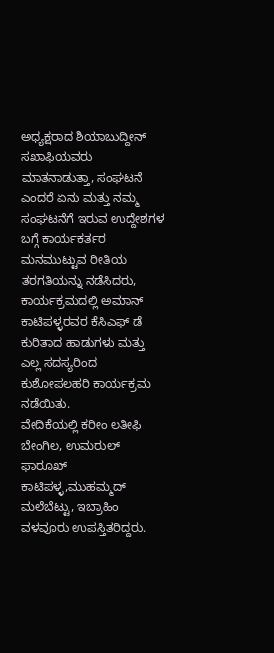ಅಧ್ಯಕ್ಷರಾದ ಶಿಯಾಬುದ್ದೀನ್ ಸಖಾಫಿಯವರು ಮಾತನಾಡುತ್ತಾ, ಸಂಘಟನೆ ಎಂದರೆ ಏನು ಮತ್ತು ನಮ್ಮ ಸಂಘಟನೆಗೆ ಇರುವ ಉದ್ದೇಶಗಳ ಬಗ್ಗೆ ಕಾರ್ಯಕರ್ತರ ಮನಮುಟ್ಟುವ ರೀತಿಯ ತರಗತಿಯನ್ನು ನಡೆಸಿದರು, ಕಾರ್ಯಕ್ರಮದಲ್ಲಿ ಅಮಾನ್ ಕಾಟಿಪಳ್ಳರವರ ಕೆಸಿಎಫ್ ಡೆ ಕುರಿತಾದ ಹಾಡುಗಳು ಮತ್ತು ಎಲ್ಲ ಸದಸ್ಯರಿಂದ ಕುಶೋಪಲಹರಿ ಕಾರ್ಯಕ್ರಮ ನಡೆಯಿತು.
ವೇದಿಕೆಯಲ್ಲಿ ಕರೀಂ ಲತೀಫಿ ಬೇಂಗಿಲ, ಉಮರುಲ್ ಫಾರೂಖ್ ಕಾಟಿಪಳ್ಳ,ಮುಹಮ್ಮದ್ ಮಲೆಬೆಟ್ಟು, ಇಬ್ರಾಹಿಂ ವಳವೂರು ಉಪಸ್ತಿತರಿದ್ದರು.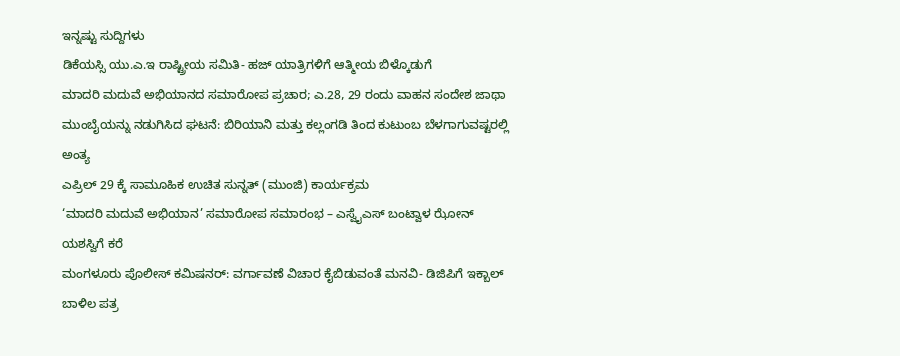ಇನ್ನಷ್ಟು ಸುದ್ದಿಗಳು
ಡಿಕೆಯಸ್ಸಿ ಯು.ಎ.ಇ ರಾಷ್ಟ್ರೀಯ ಸಮಿತಿ- ಹಜ್ ಯಾತ್ರಿಗಳಿಗೆ ಆತ್ಮೀಯ ಬಿಳ್ಕೊಡುಗೆ
ಮಾದರಿ ಮದುವೆ ಅಭಿಯಾನದ ಸಮಾರೋಪ ಪ್ರಚಾರ; ಎ.28, 29 ರಂದು ವಾಹನ ಸಂದೇಶ ಜಾಥಾ
ಮುಂಬೈಯನ್ನು ನಡುಗಿಸಿದ ಘಟನೆ: ಬಿರಿಯಾನಿ ಮತ್ತು ಕಲ್ಲಂಗಡಿ ತಿಂದ ಕುಟುಂಬ ಬೆಳಗಾಗುವಷ್ಟರಲ್ಲಿ ಅಂತ್ಯ
ಎಪ್ರಿಲ್ 29 ಕ್ಕೆ ಸಾಮೂಹಿಕ ಉಚಿತ ಸುನ್ನತ್ (ಮುಂಜಿ) ಕಾರ್ಯಕ್ರಮ
‘ಮಾದರಿ ಮದುವೆ ಅಭಿಯಾನ’ ಸಮಾರೋಪ ಸಮಾರಂಭ – ಎಸ್ವೈಎಸ್ ಬಂಟ್ವಾಳ ಝೋನ್ ಯಶಸ್ವಿಗೆ ಕರೆ
ಮಂಗಳೂರು ಪೊಲೀಸ್ ಕಮಿಷನರ್: ವರ್ಗಾವಣೆ ವಿಚಾರ ಕೈಬಿಡುವಂತೆ ಮನವಿ- ಡಿಜಿಪಿಗೆ ಇಕ್ಬಾಲ್ ಬಾಳಿಲ ಪತ್ರ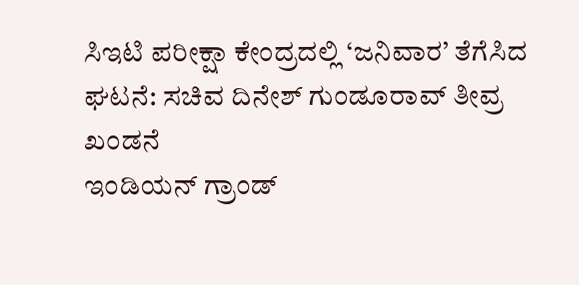ಸಿಇಟಿ ಪರೀಕ್ಷಾ ಕೇಂದ್ರದಲ್ಲಿ ‘ಜನಿವಾರ’ ತೆಗೆಸಿದ ಘಟನೆ: ಸಚಿವ ದಿನೇಶ್ ಗುಂಡೂರಾವ್ ತೀವ್ರ ಖಂಡನೆ
ಇಂಡಿಯನ್ ಗ್ರಾಂಡ್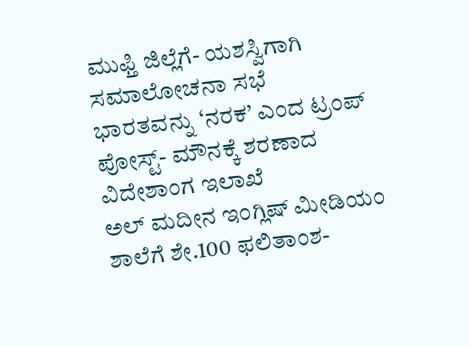ಮುಫ್ತಿ ಜಿಲ್ಲೆಗೆ- ಯಶಸ್ವಿಗಾಗಿ ಸಮಾಲೋಚನಾ ಸಭೆ
ಭಾರತವನ್ನು ‘ನರಕ’ ಎಂದ ಟ್ರಂಪ್ ಪೋಸ್ಟ್- ಮೌನಕ್ಕೆ ಶರಣಾದ ವಿದೇಶಾಂಗ ಇಲಾಖೆ
ಅಲ್ ಮದೀನ ಇಂಗ್ಲಿಷ್ ಮೀಡಿಯಂ ಶಾಲೆಗೆ ಶೇ.100 ಫಲಿತಾಂಶ-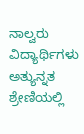ನಾಲ್ವರು ವಿದ್ಯಾರ್ಥಿಗಳು ಅತ್ಯುನ್ನತ ಶ್ರೇಣಿಯಲ್ಲಿ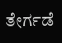ತೇರ್ಗಡೆ